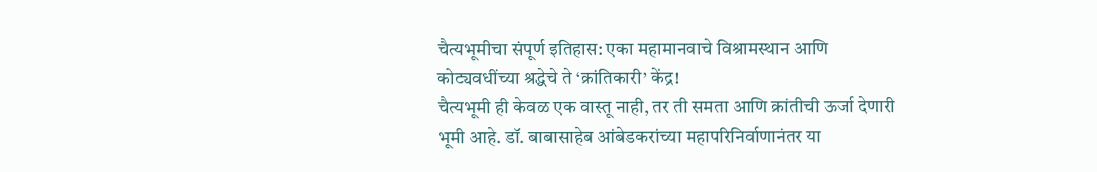चैत्यभूमीचा संपूर्ण इतिहास: एका महामानवाचे विश्रामस्थान आणि कोट्यवधींच्या श्रद्धेचे ते ‘क्रांतिकारी’ केंद्र!
चैत्यभूमी ही केवळ एक वास्तू नाही, तर ती समता आणि क्रांतीची ऊर्जा देणारी भूमी आहे. डॉ. बाबासाहेब आंबेडकरांच्या महापरिनिर्वाणानंतर या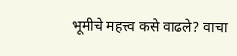भूमीचे महत्त्व कसे वाढले? वाचा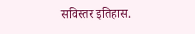सविस्तर इतिहास.